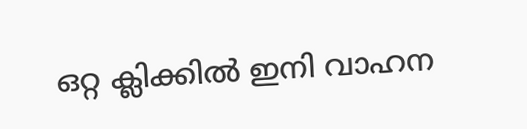ഒറ്റ ക്ലിക്കില്‍ ഇനി വാഹന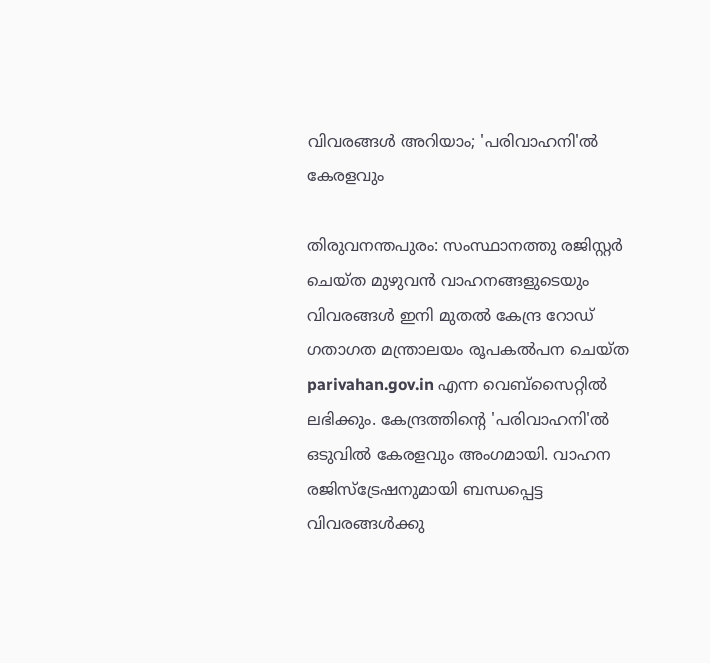വിവരങ്ങള്‍ അറിയാം; 'പരിവാഹനി'ല്‍ കേരളവും

തിരുവനന്തപുരം: സംസ്ഥാനത്തു രജിസ്റ്റര്‍ ചെയ്ത മുഴുവന്‍ വാഹനങ്ങളുടെയും വിവരങ്ങള്‍ ഇനി മുതല്‍ കേന്ദ്ര റോഡ് ഗതാഗത മന്ത്രാലയം രൂപകല്‍പന ചെയ്ത parivahan.gov.in എന്ന വെബ്സൈറ്റില്‍ ലഭിക്കും. കേന്ദ്രത്തിന്റെ 'പരിവാഹനി'ല്‍ ഒടുവില്‍ കേരളവും അംഗമായി. വാഹന രജിസ്ട്രേഷനുമായി ബന്ധപ്പെട്ട വിവരങ്ങള്‍ക്കു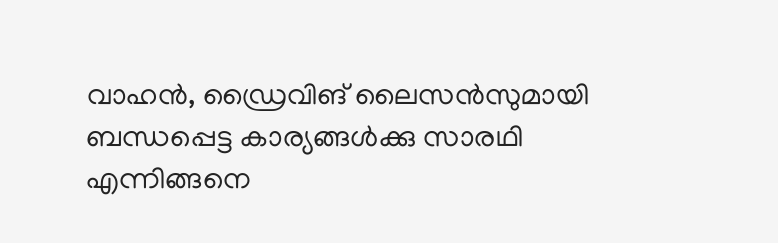വാഹന്‍, ഡ്രൈവിങ് ലൈസന്‍സുമായി ബന്ധപ്പെട്ട കാര്യങ്ങള്‍ക്കു സാരഥി എന്നിങ്ങനെ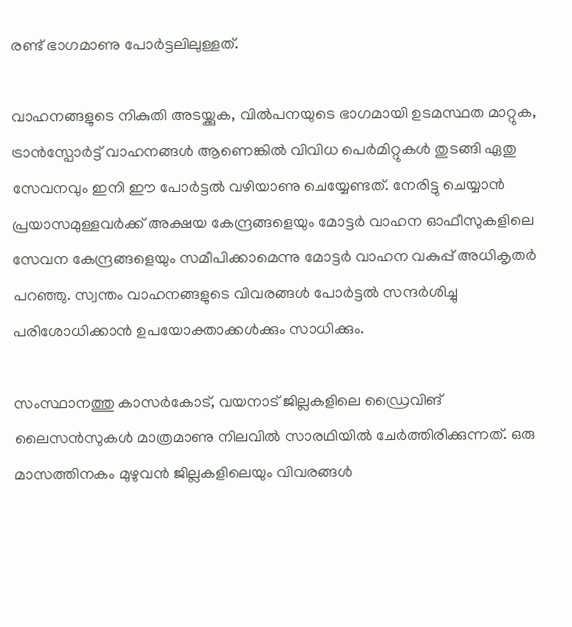രണ്ട് ഭാഗമാണു പോര്‍ട്ടലിലുള്ളത്.

വാഹനങ്ങളുടെ നികുതി അടയ്ക്കുക, വില്‍‌പനയുടെ ഭാഗമായി ഉടമസ്ഥത മാറ്റുക, ട്രാന്‍സ്പോര്‍ട്ട് വാഹനങ്ങള്‍ ആണെങ്കില്‍ വിവിധ പെര്‍മിറ്റുകള്‍ തുടങ്ങി ഏതു സേവനവും ഇനി ഈ പോര്‍ട്ടല്‍ വഴിയാണു ചെയ്യേണ്ടത്. നേരിട്ടു ചെയ്യാന്‍ പ്രയാസമുള്ളവര്‍ക്ക് അക്ഷയ കേന്ദ്രങ്ങളെയും മോട്ടര്‍ വാഹന ഓഫീസുകളിലെ സേവന കേന്ദ്രങ്ങളെയും സമീപിക്കാമെന്നു മോട്ടര്‍ വാഹന വകുപ്പ് അധികൃതര്‍ പറഞ്ഞു. സ്വന്തം വാഹനങ്ങളുടെ വിവരങ്ങള്‍ പോര്‍ട്ടല്‍ സന്ദര്‍ശിച്ചു പരിശോധിക്കാന്‍ ഉപയോക്താക്കള്‍ക്കും സാധിക്കും.

സംസ്ഥാനത്തു കാസര്‍കോട്, വയനാട് ജില്ലകളിലെ ഡ്രൈവിങ് ലൈസന്‍സുകള്‍ മാത്രമാണു നിലവില്‍ സാരഥിയില്‍ ചേര്‍ത്തിരിക്കുന്നത്. ഒരു മാസത്തിനകം മുഴുവന്‍ ജില്ലകളിലെയും വിവരങ്ങള്‍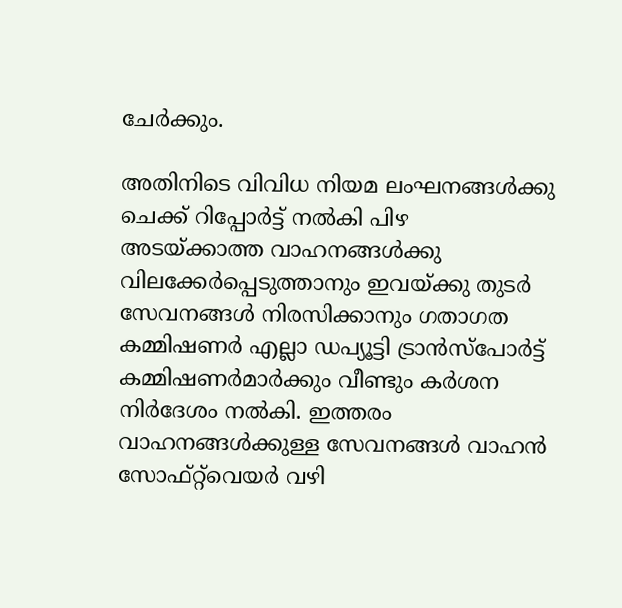ചേര്‍ക്കും.

അതിനിടെ വിവിധ നിയമ ലംഘനങ്ങള്‍ക്കു ചെക്ക് റിപ്പോര്‍ട്ട് നല്‍കി പിഴ അടയ്ക്കാത്ത വാഹനങ്ങള്‍ക്കു വിലക്കേര്‍പ്പെടുത്താനും ഇവയ്ക്കു തുടര്‍ സേവനങ്ങള്‍ നിരസിക്കാനും ഗതാഗത കമ്മിഷണര്‍ എല്ലാ ഡപ്യൂട്ടി ട്രാന്‍സ്പോര്‍ട്ട് കമ്മിഷണര്‍മാര്‍ക്കും വീണ്ടും കര്‍ശന നിര്‍ദേശം നല്‍കി. ഇത്തരം വാഹനങ്ങള്‍ക്കുള്ള സേവനങ്ങള്‍ വാഹന്‍ സോഫ്റ്റ്‌വെയര്‍ വഴി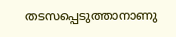തടസപ്പെടുത്താനാണു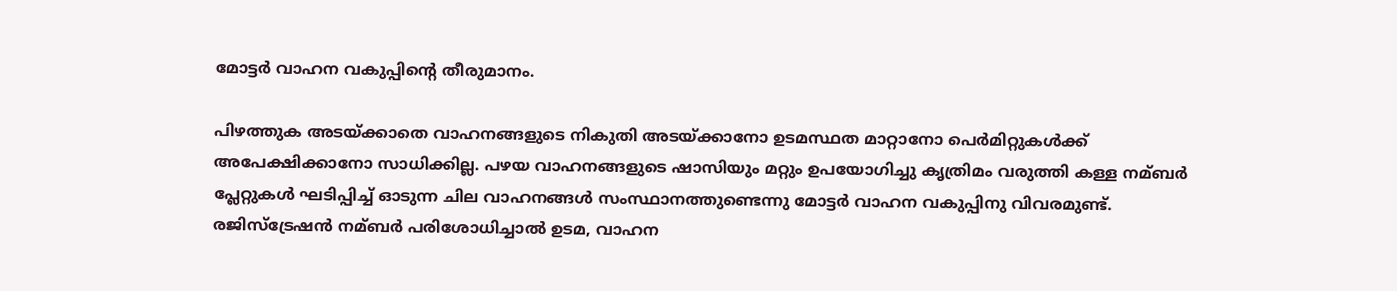മോട്ടര്‍ വാഹന വകുപ്പിന്റെ തീരുമാനം.

പിഴത്തുക അടയ്ക്കാതെ വാഹനങ്ങളുടെ നികുതി അടയ്ക്കാനോ ഉടമസ്ഥത മാറ്റാനോ പെര്‍മിറ്റുകള്‍ക്ക് അപേക്ഷിക്കാനോ സാധിക്കില്ല. പഴയ വാഹനങ്ങളുടെ ഷാസിയും മറ്റും ഉപയോഗിച്ചു കൃത്രിമം വരുത്തി കള്ള നമ്ബര്‍ പ്ലേറ്റുകള്‍ ഘടിപ്പിച്ച്‌ ഓടുന്ന ചില വാഹനങ്ങള്‍ സംസ്ഥാനത്തുണ്ടെന്നു മോട്ടര്‍ വാഹന വകുപ്പിനു വിവരമുണ്ട്. രജിസ്ട്രേഷന്‍ നമ്ബര്‍ പരിശോധിച്ചാല്‍ ഉടമ, വാഹന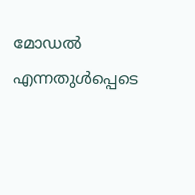മോഡല്‍ എന്നതുള്‍പ്പെടെ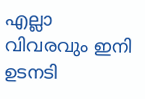എല്ലാ വിവരവും ഇനി ഉടനടി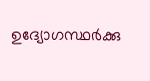ഉദ്യോഗസ്ഥര്‍ക്കു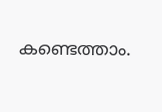കണ്ടെത്താം.